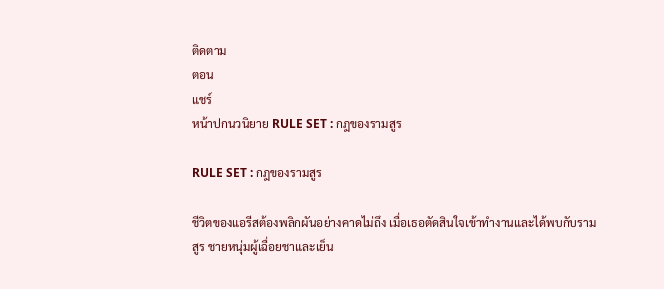ติดตาม
ตอน
แชร์
หน้าปกนวนิยาย RULE SET : กฎของรามสูร

RULE SET : กฎของรามสูร

ชีวิตของแอรีสต้องพลิกผันอย่างคาดไม่ถึง เมื่อเธอตัดสินใจเข้าทำงานและได้พบกับรามสูร ชายหนุ่มผู้เฉื่อยชาและเย็น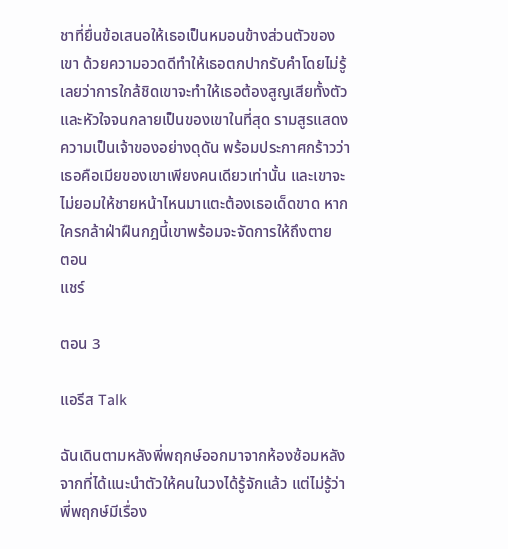ชาที่ยื่นข้อเสนอให้เธอเป็นหมอนข้างส่วนตัวของเขา ด้วยความอวดดีทำให้เธอตกปากรับคำโดยไม่รู้เลยว่าการใกล้ชิดเขาจะทำให้เธอต้องสูญเสียทั้งตัวและหัวใจจนกลายเป็นของเขาในที่สุด รามสูรแสดงความเป็นเจ้าของอย่างดุดัน พร้อมประกาศกร้าวว่าเธอคือเมียของเขาเพียงคนเดียวเท่านั้น และเขาจะไม่ยอมให้ชายหน้าไหนมาแตะต้องเธอเด็ดขาด หากใครกล้าฝ่าฝืนกฎนี้เขาพร้อมจะจัดการให้ถึงตาย
ตอน
แชร์

ตอน 3

แอรีส Talk

ฉันเดินตามหลังพี่พฤกษ์ออกมาจากห้องซ้อมหลังจากที่ได้แนะนำตัวให้คนในวงได้รู้จักแล้ว แต่ไม่รู้ว่าพี่พฤกษ์มีเรื่อง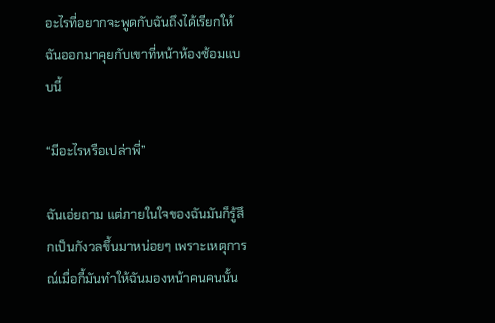อะไรที่อยากจะพูดกับฉันถึงได้เรียกให้ฉันออกมาคุยกับเขาที่หน้าห้องซ้อมแบบนี้

“มีอะไรหรือเปล่าพี่”

ฉันเอ่ยถาม แต่ภายในใจของฉันมันก็รู้สึกเป็นกังวลขึ้นมาหน่อยๆ เพราะเหตุการณ์เมื่อกี้มันทำให้ฉันมองหน้าคนคนนั้น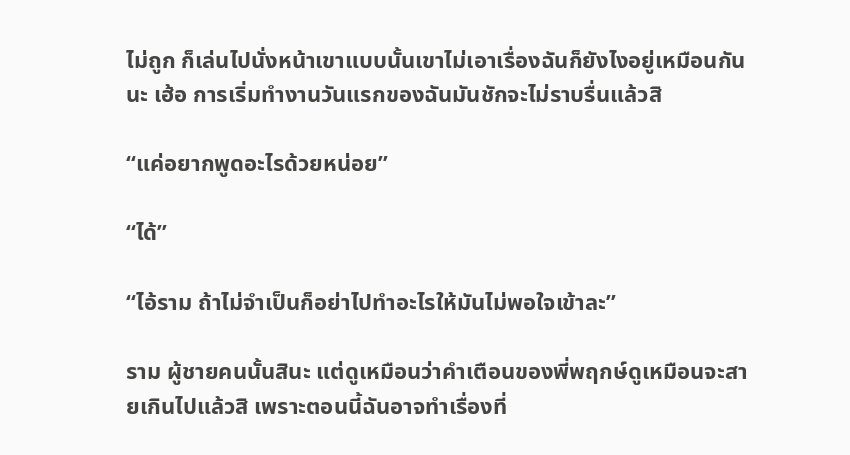ไม่ถูก ก็เล่นไปนั่งหน้าเขาแบบนั้นเขาไม่เอาเรื่องฉันก็ยังไงอยู่เหมือนกันนะ เฮ้อ การเริ่มทำงานวันแรกของฉันมันชักจะไม่ราบรื่นแล้วสิ

“แค่อยากพูดอะไรด้วยหน่อย”

“ได้”

“ไอ้ราม ถ้าไม่จำเป็นก็อย่าไปทำอะไรให้มันไม่พอใจเข้าละ”

ราม ผู้ชายคนนั้นสินะ แต่ดูเหมือนว่าคำเตือนของพี่พฤกษ์ดูเหมือนจะสายเกินไปแล้วสิ เพราะตอนนี้ฉันอาจทำเรื่องที่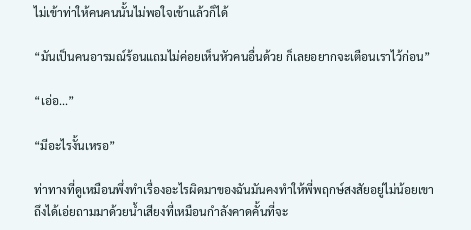ไม่เข้าท่าให้คนคนนั้นไม่พอใจเข้าแล้วก็ได้

“มันเป็นคนอารมณ์ร้อนแถมไม่ค่อยเห็นหัวคนอื่นด้วย ก็เลยอยากจะเตือนเราไว้ก่อน”

“เอ่อ...”

“มีอะไรงั้นเหรอ”

ท่าทางที่ดูเหมือนพึ่งทำเรื่องอะไรผิดมาของฉันมันคงทำให้พี่พฤกษ์สงสัยอยู่ไม่น้อยเขาถึงได้เอ่ยถามมาด้วยน้ำเสียงที่เหมือนกำลังคาดคั้นที่จะ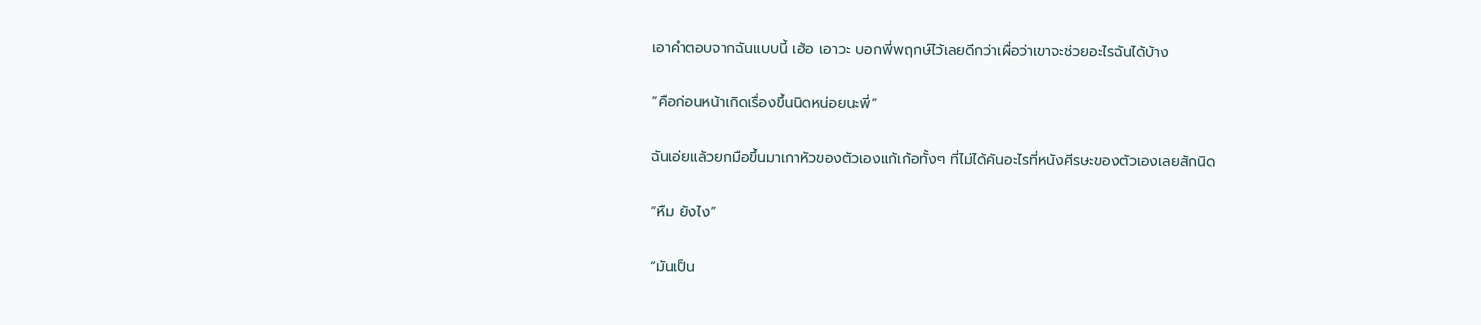เอาคำตอบจากฉันแบบนี้ เฮ้อ เอาวะ บอกพี่พฤกษ์ไว้เลยดีกว่าเผื่อว่าเขาจะช่วยอะไรฉันได้บ้าง

“คือก่อนหน้าเกิดเรื่องขึ้นนิดหน่อยนะพี่”

ฉันเอ่ยแล้วยกมือขึ้นมาเกาหัวของตัวเองแก้เก้อทั้งๆ ที่ไม่ได้คันอะไรที่หนังศีรษะของตัวเองเลยสักนิด

“หืม ยังไง”

“มันเป็น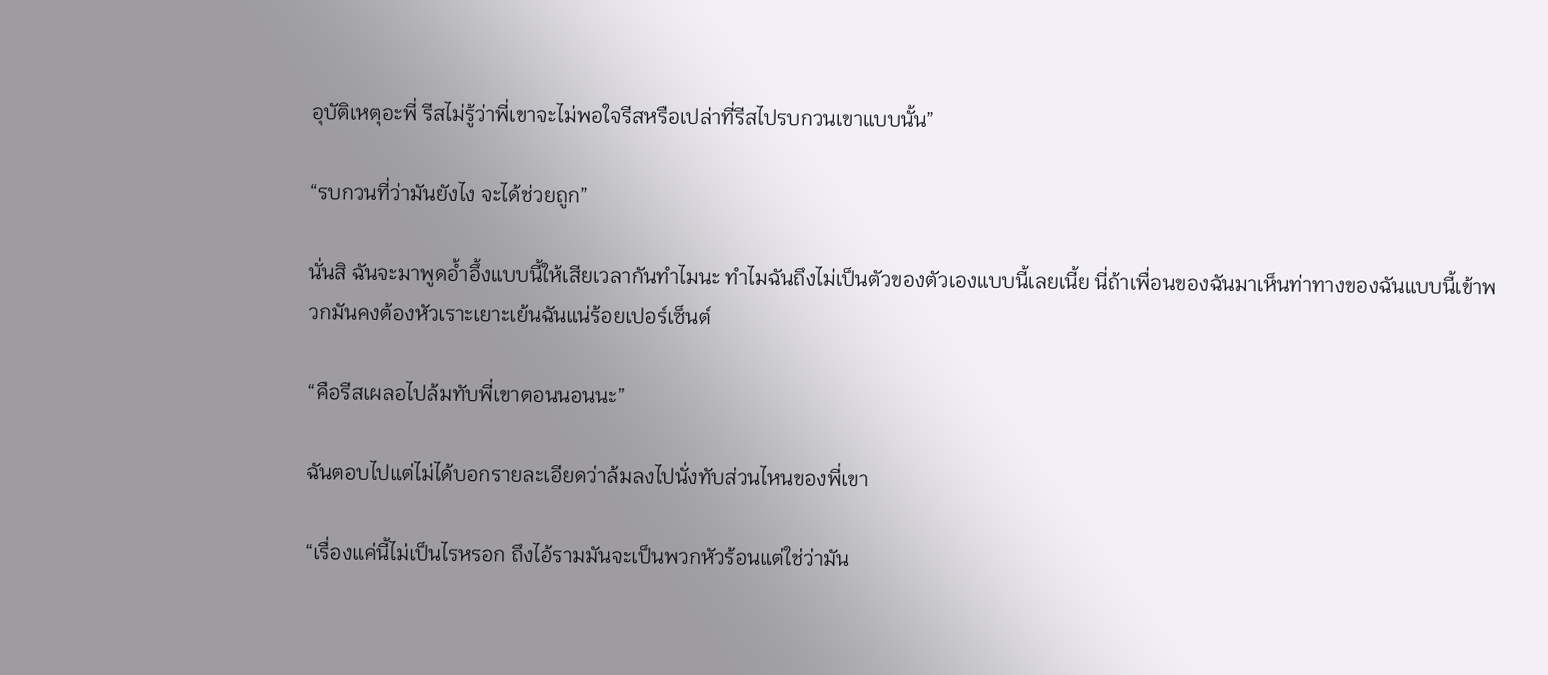อุบัติเหตุอะพี่ รีสไม่รู้ว่าพี่เขาจะไม่พอใจรีสหรือเปล่าที่รีสไปรบกวนเขาแบบนั้น”

“รบกวนที่ว่ามันยังไง จะได้ช่วยถูก”

นั่นสิ ฉันจะมาพูดอ้ำอึ้งแบบนี้ให้เสียเวลากันทำไมนะ ทำไมฉันถึงไม่เป็นตัวของตัวเองแบบนี้เลยเนี้ย นี่ถ้าเพื่อนของฉันมาเห็นท่าทางของฉันแบบนี้เข้าพวกมันคงต้องหัวเราะเยาะเย้นฉันแน่ร้อยเปอร์เซ็นต์

“คือรีสเผลอไปล้มทับพี่เขาตอนนอนนะ”

ฉันตอบไปแต่ไม่ได้บอกรายละเอียดว่าล้มลงไปนั่งทับส่วนไหนของพี่เขา

“เรื่องแค่นี้ไม่เป็นไรหรอก ถึงไอ้รามมันจะเป็นพวกหัวร้อนแต่ใช่ว่ามัน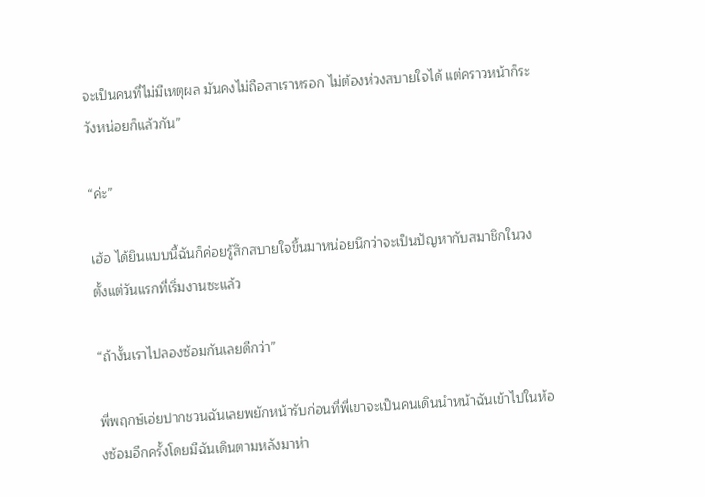จะเป็นคนที่ไม่มีเหตุผล มันคงไม่ถือสาเราหรอก ไม่ต้องห่วงสบายใจได้ แต่คราวหน้าก็ระวังหน่อยก็แล้วกัน”

“ค่ะ”

เฮ้อ ได้ยินแบบนี้ฉันก็ค่อยรู้สึกสบายใจขึ้นมาหน่อยนึกว่าจะเป็นปัญหากับสมาชิกในวงตั้งแต่วันแรกที่เริ่มงานซะแล้ว

“ถ้างั้นเราไปลองซ้อมกันเลยดีกว่า”

พี่พฤกษ์เอ่ยปากชวนฉันเลยพยักหน้ารับก่อนที่พี่เขาจะเป็นคนเดินนำหน้าฉันเข้าไปในห้องซ้อมอีกครั้งโดยมีฉันเดินตามหลังมาห่า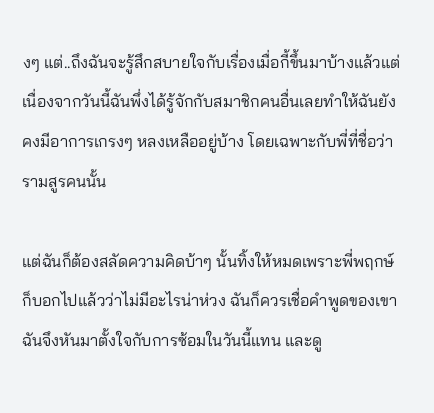งๆ แต่..ถึงฉันจะรู้สึกสบายใจกับเรื่องเมื่อกี้ขึ้นมาบ้างแล้วแต่เนื่องจากวันนี้ฉันพึ่งได้รู้จักกับสมาชิกคนอื่นเลยทำให้ฉันยังคงมีอาการเกรงๆ หลงเหลืออยู่บ้าง โดยเฉพาะกับพี่ที่ชื่อว่ารามสูรคนนั้น

แต่ฉันก็ต้องสลัดความคิดบ้าๆ นั้นทิ้งให้หมดเพราะพี่พฤกษ์ก็บอกไปแล้วว่าไม่มีอะไรน่าห่วง ฉันก็ควรเชื่อคำพูดของเขา ฉันจึงหันมาตั้งใจกับการซ้อมในวันนี้แทน และดู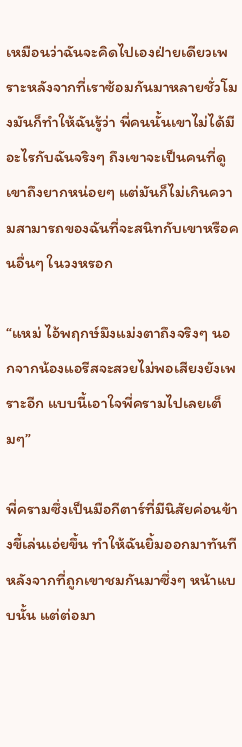เหมือนว่าฉันจะคิดไปเองฝ่ายเดียวเพราะหลังจากที่เราซ้อมกันมาหลายชั่วโมงมันก็ทำให้ฉันรู้ว่า พี่คนนั้นเขาไม่ได้มีอะไรกับฉันจริงๆ ถึงเขาจะเป็นคนที่ดูเขาถึงยากหน่อยๆ แต่มันก็ไม่เกินความสามารถของฉันที่จะสนิทกับเขาหรือคนอื่นๆ ในวงหรอก

“แหม่ ไอ้พฤกษ์มึงแม่งตาถึงจริงๆ นอกจากน้องแอรีสจะสวยไม่พอเสียงยังเพราะอีก แบบนี้เอาใจพี่ครามไปเลยเต็มๆ”

พี่ครามซึ่งเป็นมือกีตาร์ที่มีนิสัยค่อนข้างขี้เล่นเอ่ยขึ้น ทำให้ฉันยิ้มออกมาทันทีหลังจากที่ถูกเขาชมกันมาซึ่งๆ หน้าแบบนั้น แต่ต่อมา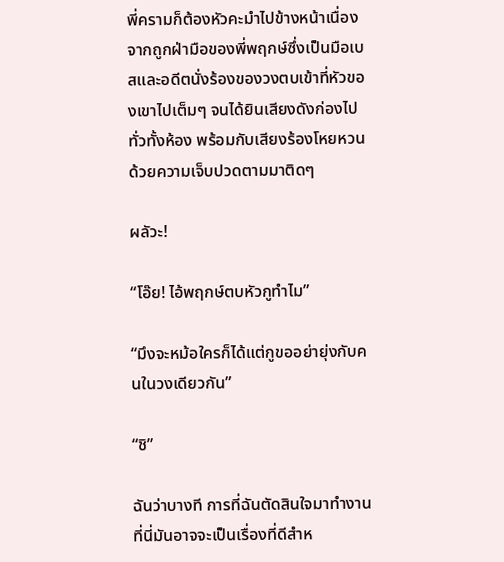พี่ครามก็ต้องหัวคะมำไปข้างหน้าเนื่องจากถูกฝ่ามือของพี่พฤกษ์ซึ่งเป็นมือเบสและอดีตนั่งร้องของวงตบเข้าที่หัวของเขาไปเต็มๆ จนได้ยินเสียงดังก่องไปทั่วทั้งห้อง พร้อมกับเสียงร้องโหยหวนด้วยความเจ็บปวดตามมาติดๆ

ผลัวะ!

“โอ๊ย! ไอ้พฤกษ์ตบหัวกูทำไม”

“มึงจะหม้อใครก็ได้แต่กูขออย่ายุ่งกับคนในวงเดียวกัน”

“ชิ”

ฉันว่าบางที การที่ฉันตัดสินใจมาทำงานที่นี่มันอาจจะเป็นเรื่องที่ดีสำห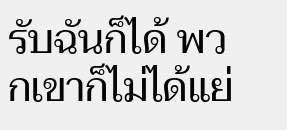รับฉันก็ได้ พวกเขาก็ไม่ได้แย่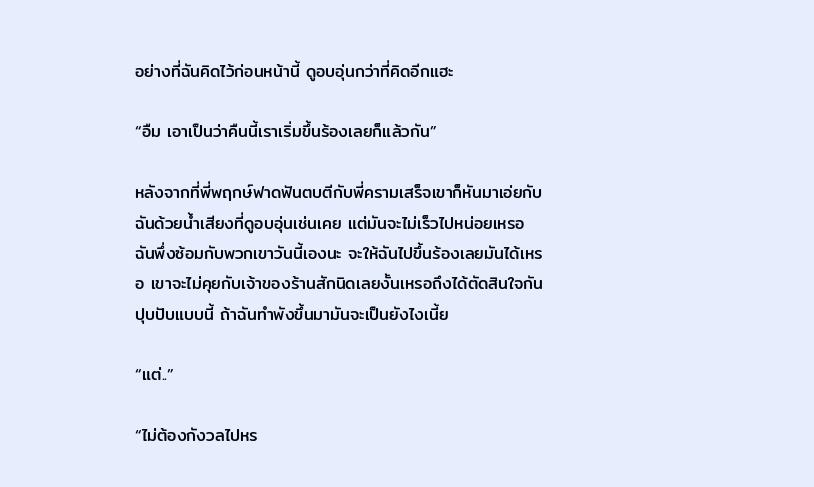อย่างที่ฉันคิดไว้ก่อนหน้านี้ ดูอบอุ่นกว่าที่คิดอีกแฮะ

“อืม เอาเป็นว่าคืนนี้เราเริ่มขึ้นร้องเลยก็แล้วกัน”

หลังจากที่พี่พฤกษ์ฟาดฟันตบตีกับพี่ครามเสร็จเขาก็หันมาเอ่ยกับฉันด้วยน้ำเสียงที่ดูอบอุ่นเช่นเคย แต่มันจะไม่เร็วไปหน่อยเหรอ ฉันพึ่งซ้อมกับพวกเขาวันนี้เองนะ จะให้ฉันไปขึ้นร้องเลยมันได้เหรอ เขาจะไม่คุยกับเจ้าของร้านสักนิดเลยงั้นเหรอถึงได้ตัดสินใจกันปุบปับแบบนี้ ถ้าฉันทำพังขึ้นมามันจะเป็นยังไงเนี้ย

“แต่..”

“ไม่ต้องกังวลไปหร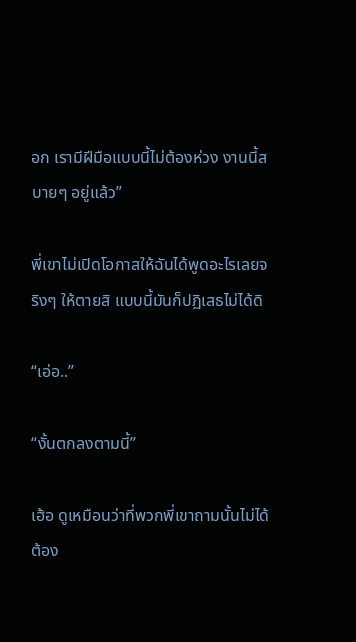อก เรามีฝีมือแบบนี้ไม่ต้องห่วง งานนี้สบายๆ อยู่แล้ว”

พี่เขาไม่เปิดโอกาสให้ฉันได้พูดอะไรเลยจริงๆ ให้ตายสิ แบบนี้มันก็ปฏิเสธไม่ได้ดิ

“เอ่อ..”

“งั้นตกลงตามนี้”

เฮ้อ ดูเหมือนว่าที่พวกพี่เขาถามนั้นไม่ได้ต้อง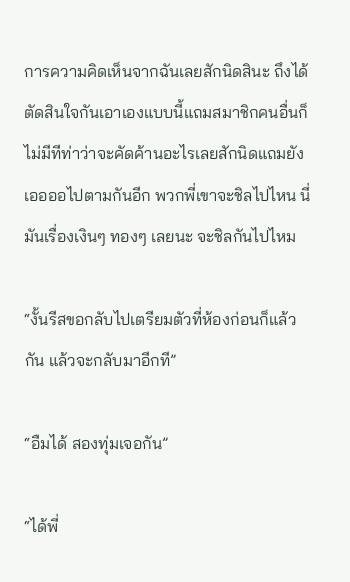การความคิดเห็นจากฉันเลยสักนิดสินะ ถึงได้ตัดสินใจกันเอาเองแบบนี้แถมสมาชิกคนอื่นก็ไม่มีทีท่าว่าจะคัดค้านอะไรเลยสักนิดแถมยังเออออไปตามกันอีก พวกพี่เขาจะชิลไปไหน นี่มันเรื่องเงินๆ ทองๆ เลยนะ จะชิลกันไปไหม

“งั้นรีสขอกลับไปเตรียมตัวที่ห้องก่อนก็แล้วกัน แล้วจะกลับมาอีกที”

“อืมได้ สองทุ่มเจอกัน”

“ได้พี่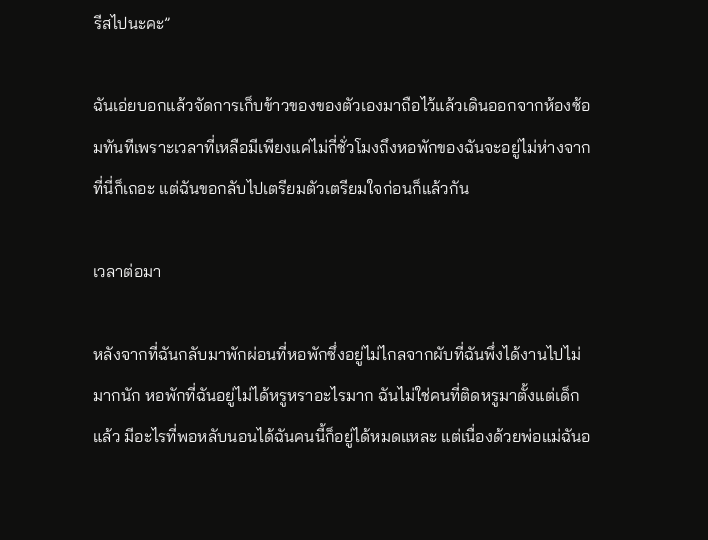รีสไปนะคะ”

ฉันเอ่ยบอกแล้วจัดการเก็บข้าวของของตัวเองมาถือไว้แล้วเดินออกจากห้องซ้อมทันทีเพราะเวลาที่เหลือมีเพียงแค่ไม่กี่ชั่วโมงถึงหอพักของฉันจะอยู่ไม่ห่างจากที่นี่ก็เถอะ แต่ฉันขอกลับไปเตรียมตัวเตรียมใจก่อนก็แล้วกัน

เวลาต่อมา

หลังจากที่ฉันกลับมาพักผ่อนที่หอพักซึ่งอยู่ไม่ไกลจากผับที่ฉันพึ่งได้งานไปไม่มากนัก หอพักที่ฉันอยู่ไม่ได้หรูหราอะไรมาก ฉันไม่ใช่คนที่ติดหรูมาตั้งแต่เด็กแล้ว มีอะไรที่พอหลับนอนได้ฉันคนนี้ก็อยู่ได้หมดแหละ แต่เนื่องด้วยพ่อแม่ฉันอ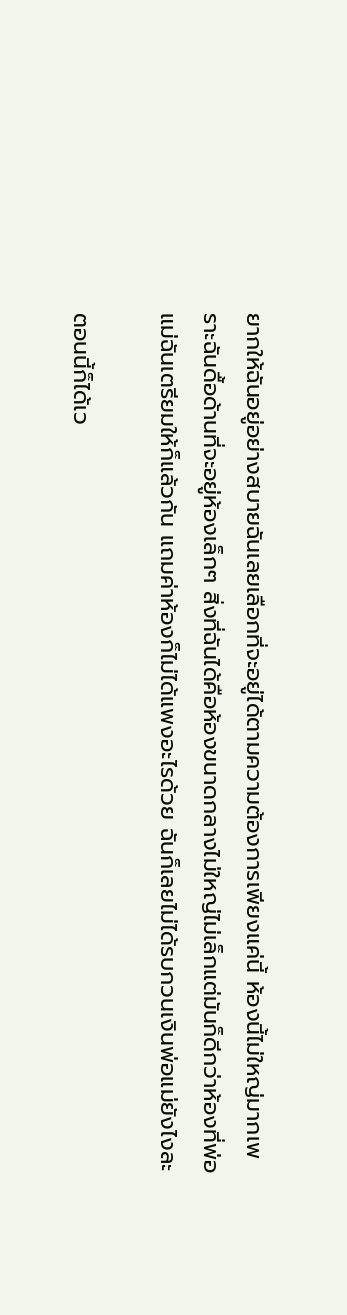ยากให้ฉันอยู่อย่างสบายฉันเลยเลือกที่จะอยู่ได้ตามความต้องการเพียงแค่นี้ ห้องนี้ไม่ใหญ่มากเพราะฉันดื้อด้านที่จะอยู่ห้องเล็กๆ สิ่งที่ฉันได้คือห้องขนาดกลางไม่ใหญ่ไม่เล็กแต่มันก็ดีกว่าห้องที่พ่อแม่ฉันเตรียมให้ก็แล้วกัน แถมค่าห้องก็ไม่ได้แพงอะไรด้วย ฉันก็เลยไม่ได้รบกวนเงินพ่อแม่ยังไงละ

ตอนนี้ก็ได้เว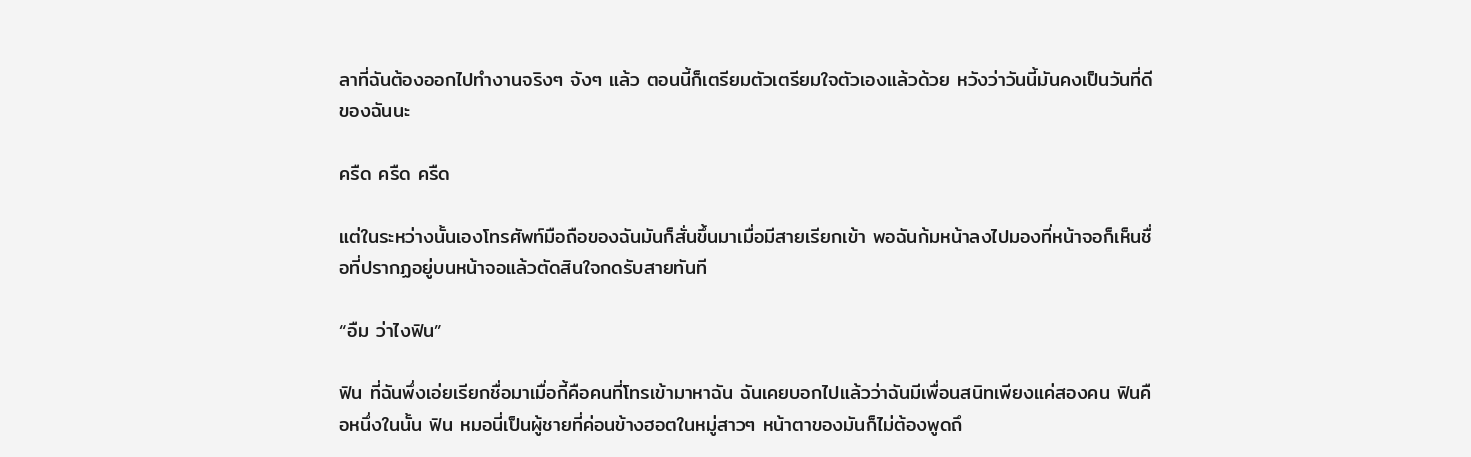ลาที่ฉันต้องออกไปทำงานจริงๆ จังๆ แล้ว ตอนนี้ก็เตรียมตัวเตรียมใจตัวเองแล้วด้วย หวังว่าวันนี้มันคงเป็นวันที่ดีของฉันนะ

ครืด ครืด ครืด

แต่ในระหว่างนั้นเองโทรศัพท์มือถือของฉันมันก็สั่นขึ้นมาเมื่อมีสายเรียกเข้า พอฉันก้มหน้าลงไปมองที่หน้าจอก็เห็นชื่อที่ปรากฏอยู่บนหน้าจอแล้วตัดสินใจกดรับสายทันที

“อืม ว่าไงฟิน”

ฟิน ที่ฉันพึ่งเอ่ยเรียกชื่อมาเมื่อกี้คือคนที่โทรเข้ามาหาฉัน ฉันเคยบอกไปแล้วว่าฉันมีเพื่อนสนิทเพียงแค่สองคน ฟินคือหนึ่งในนั้น ฟิน หมอนี่เป็นผู้ชายที่ค่อนข้างฮอตในหมู่สาวๆ หน้าตาของมันก็ไม่ต้องพูดถึ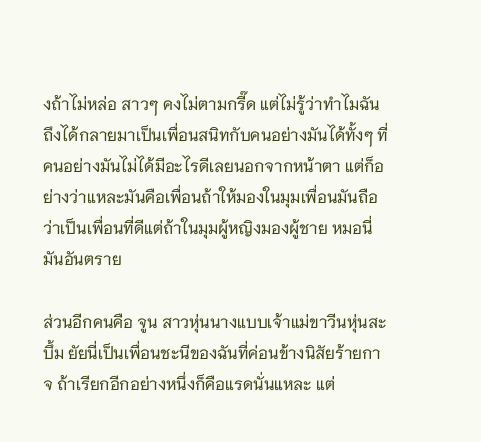งถ้าไม่หล่อ สาวๆ คงไม่ตามกรี๊ด แต่ไม่รู้ว่าทำไมฉันถึงได้กลายมาเป็นเพื่อนสนิทกับคนอย่างมันได้ทั้งๆ ที่คนอย่างมันไม่ได้มีอะไรดีเลยนอกจากหน้าตา แต่ก็อย่างว่าแหละมันคือเพื่อนถ้าให้มองในมุมเพื่อนมันถือว่าเป็นเพื่อนที่ดีแต่ถ้าในมุมผู้หญิงมองผู้ชาย หมอนี่มันอันตราย

ส่วนอีกคนคือ จูน สาวหุ่นนางแบบเจ้าแม่ขาวีนหุ่นสะบึ้ม ยัยนี่เป็นเพื่อนชะนีของฉันที่ค่อนข้างนิสัยร้ายกาจ ถ้าเรียกอีกอย่างหนึ่งก็คือแรดนั่นแหละ แต่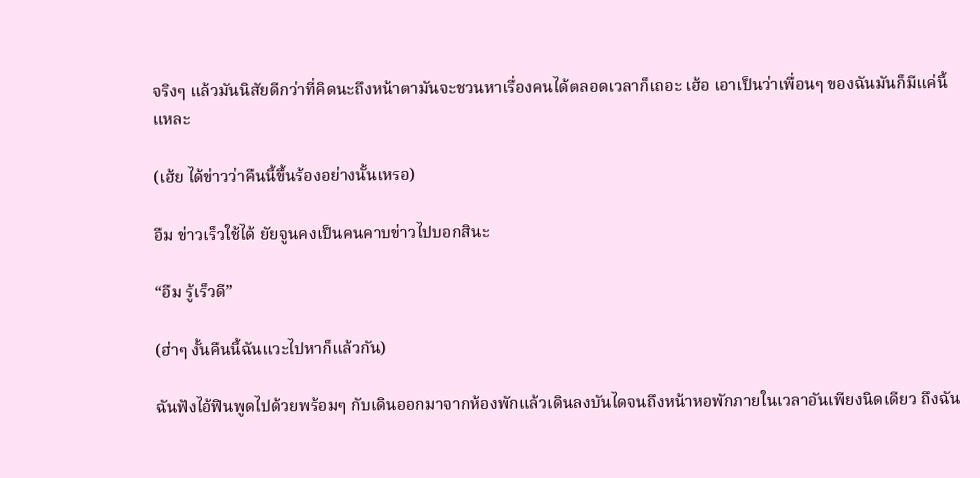จริงๆ แล้วมันนิสัยดีกว่าที่คิดนะถึงหน้าตามันจะชวนหาเรื่องคนได้ตลอดเวลาก็เถอะ เฮ้อ เอาเป็นว่าเพื่อนๆ ของฉันมันก็มีแค่นี้แหละ

(เฮ้ย ได้ข่าวว่าคืนนี้ขึ้นร้องอย่างนั้นเหรอ)

อืม ข่าวเร็วใช้ได้ ยัยจูนคงเป็นคนคาบข่าวไปบอกสินะ

“อืม รู้เร็วดี”

(ฮ่าๆ งั้นคืนนี้ฉันแวะไปหาก็แล้วกัน)

ฉันฟังไอ้ฟินพูดไปด้วยพร้อมๆ กับเดินออกมาจากห้องพักแล้วเดินลงบันไดจนถึงหน้าหอพักภายในเวลาอันเพียงนิดเดียว ถึงฉัน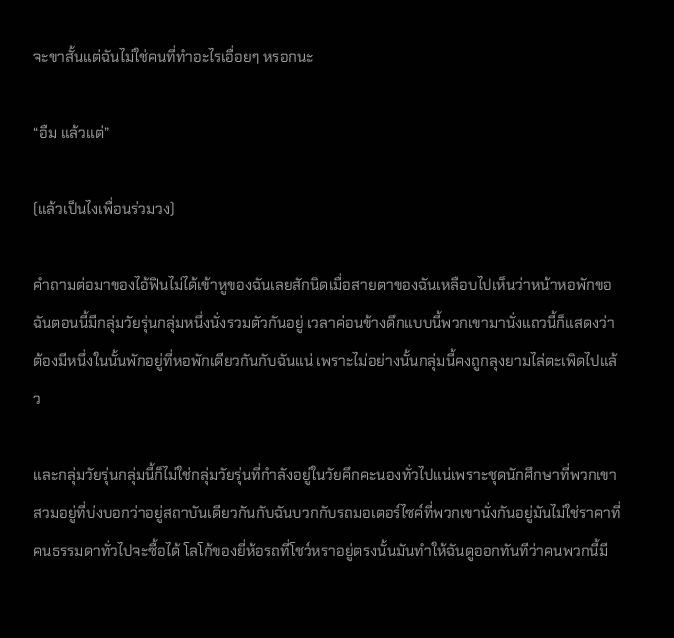จะขาสั้นแต่ฉันไม่ใช่คนที่ทำอะไรเอื่อยๆ หรอกนะ

“อืม แล้วแต่”

(แล้วเป็นไงเพื่อนร่วมวง)

คำถามต่อมาของไอ้ฟินไม่ได้เข้าหูของฉันเลยสักนิดเมื่อสายตาของฉันเหลือบไปเห็นว่าหน้าหอพักขอฉันตอนนี้มีกลุ่มวัยรุ่นกลุ่มหนึ่งนั่งรวมตัวกันอยู่ เวลาค่อนข้างดึกแบบนี้พวกเขามานั่งแถวนี้ก็แสดงว่าต้องมีหนึ่งในนั้นพักอยู่ที่หอพักเดียวกันกับฉันแน่ เพราะไม่อย่างนั้นกลุ่มนี้คงถูกลุงยามไล่ตะเพิดไปแล้ว

และกลุ่มวัยรุ่นกลุ่มนี้ก็ไม่ใช่กลุ่มวัยรุ่นที่กำลังอยู่ในวัยคึกคะนองทั่วไปแน่เพราะชุดนักศึกษาที่พวกเขาสวมอยู่ที่บ่งบอกว่าอยู่สถาบันเดียวกันกับฉันบวกกับรถมอเตอร์ไซค์ที่พวกเขานั่งกันอยู่มันไม่ใช่ราคาที่คนธรรมดาทั่วไปจะซื้อได้ โลโก้ของยี่ห้อรถที่โชว์หราอยู่ตรงนั้นมันทำให้ฉันดูออกทันทีว่าคนพวกนี้มี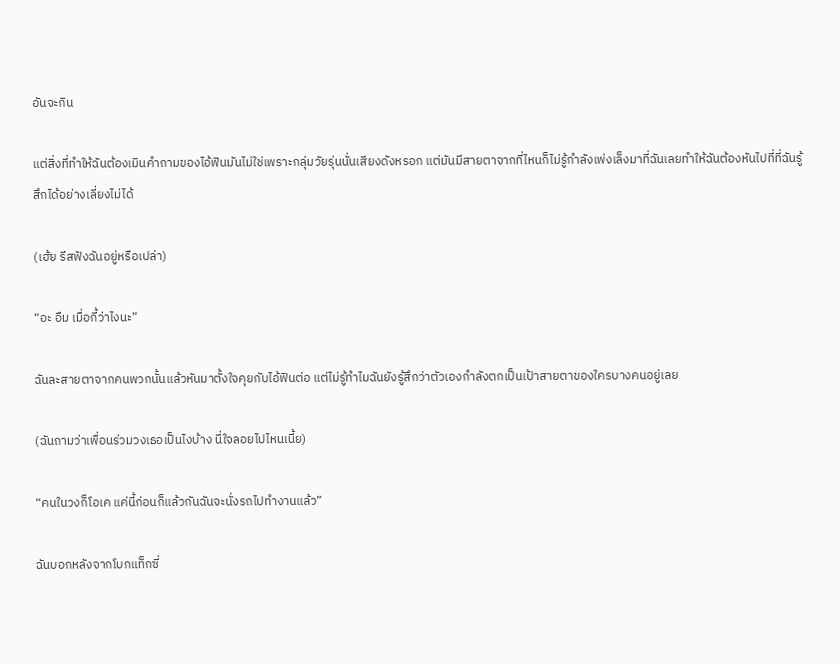อันจะกิน

แต่สิ่งที่ทำให้ฉันต้องเมินคำถามของไอ้ฟินมันไม่ใช่เพราะกลุ่มวัยรุ่นนั่นเสียงดังหรอก แต่มันมีสายตาจากที่ไหนก็ไม่รู้กำลังเพ่งเล็งมาที่ฉันเลยทำให้ฉันต้องหันไปที่ที่ฉันรู้สึกได้อย่างเลี่ยงไม่ได้

(เฮ้ย รีสฟังฉันอยู่หรือเปล่า)

“อะ อืม เมื่อกี้ว่าไงนะ”

ฉันละสายตาจากคนพวกนั้นแล้วหันมาตั้งใจคุยกับไอ้ฟินต่อ แต่ไม่รู้ทำไมฉันยังรู้สึกว่าตัวเองกำลังตกเป็นเป้าสายตาของใครบางคนอยู่เลย

(ฉันถามว่าเพื่อนร่วมวงเธอเป็นไงบ้าง นี่ใจลอยไปไหนเนี้ย)

“คนในวงก็โอเค แค่นี้ก่อนก็แล้วกันฉันจะนั่งรถไปทำงานแล้ว”

ฉันบอกหลังจากโบกแท็กซี่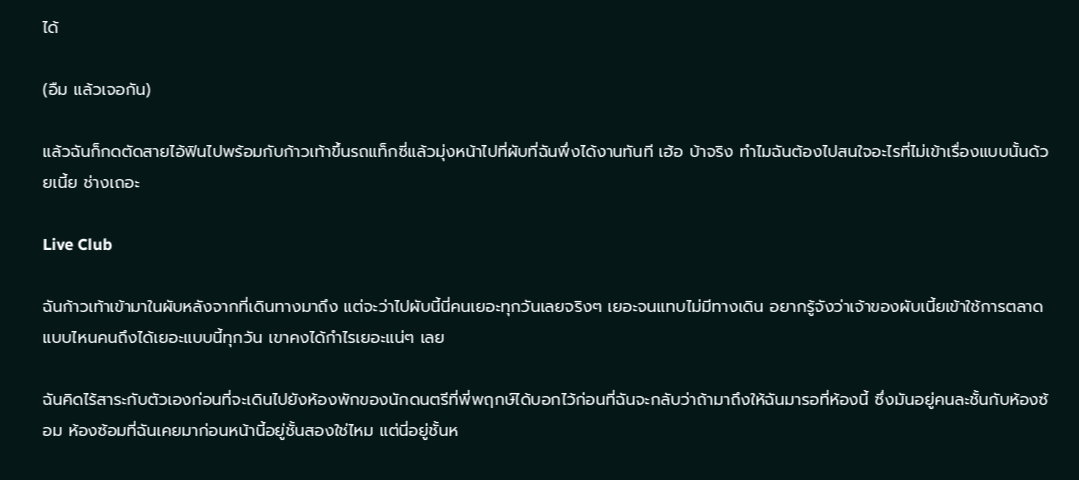ได้

(อืม แล้วเจอกัน)

แล้วฉันก็กดตัดสายไอ้ฟินไปพร้อมกับก้าวเท้าขึ้นรถแท็กซี่แล้วมุ่งหน้าไปที่ผับที่ฉันพึ่งได้งานทันที เฮ้อ บ้าจริง ทำไมฉันต้องไปสนใจอะไรที่ไม่เข้าเรื่องแบบนั้นด้วยเนี้ย ช่างเถอะ

Live Club

ฉันก้าวเท้าเข้ามาในผับหลังจากที่เดินทางมาถึง แต่จะว่าไปผับนี้นี่คนเยอะทุกวันเลยจริงๆ เยอะจนแทบไม่มีทางเดิน อยากรู้จังว่าเจ้าของผับเนี้ยเข้าใช้การตลาดแบบไหนคนถึงได้เยอะแบบนี้ทุกวัน เขาคงได้กำไรเยอะแน่ๆ เลย

ฉันคิดไร้สาระกับตัวเองก่อนที่จะเดินไปยังห้องพักของนักดนตรีที่พี่พฤกษ์ได้บอกไว้ก่อนที่ฉันจะกลับว่าถ้ามาถึงให้ฉันมารอที่ห้องนี้ ซึ่งมันอยู่คนละชั้นกับห้องซ้อม ห้องซ้อมที่ฉันเคยมาก่อนหน้านี้อยู่ชั้นสองใช่ไหม แต่นี่อยู่ชั้นห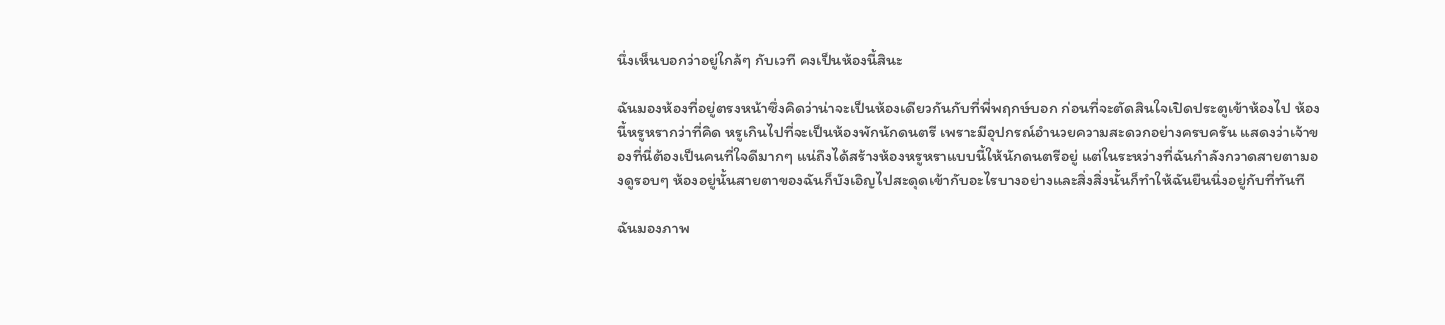นึ่งเห็นบอกว่าอยู่ใกล้ๆ กับเวที คงเป็นห้องนี้สินะ

ฉันมองห้องที่อยู่ตรงหน้าซึ่งคิดว่าน่าจะเป็นห้องเดียวกันกับที่พี่พฤกษ์บอก ก่อนที่จะตัดสินใจเปิดประตูเข้าห้องไป ห้องนี้หรูหรากว่าที่คิด หรูเกินไปที่จะเป็นห้องพักนักดนตรี เพราะมีอุปกรณ์อำนวยความสะดวกอย่างครบครัน แสดงว่าเจ้าของที่นี่ต้องเป็นคนที่ใจดีมากๆ แน่ถึงได้สร้างห้องหรูหราแบบนี้ให้นักดนตรีอยู่ แต่ในระหว่างที่ฉันกำลังกวาดสายตามองดูรอบๆ ห้องอยู่นั้นสายตาของฉันก็บังเอิญไปสะดุดเข้ากับอะไรบางอย่างและสิ่งสิ่งนั้นก็ทำให้ฉันยืนนิ่งอยู่กับที่ทันที

ฉันมองภาพ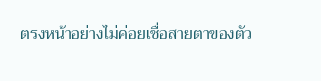ตรงหน้าอย่างไม่ค่อยเชื่อสายตาของตัว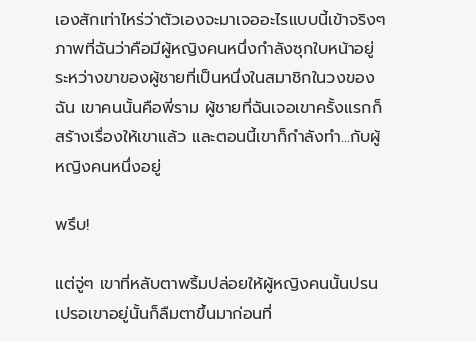เองสักเท่าไหร่ว่าตัวเองจะมาเจออะไรแบบนี้เข้าจริงๆ ภาพที่ฉันว่าคือมีผู้หญิงคนหนึ่งกำลังซุกใบหน้าอยู่ระหว่างขาของผู้ชายที่เป็นหนึ่งในสมาชิกในวงของฉัน เขาคนนั้นคือพี่ราม ผู้ชายที่ฉันเจอเขาครั้งแรกก็สร้างเรื่องให้เขาแล้ว และตอนนี้เขาก็กำลังทำ...กับผู้หญิงคนหนึ่งอยู่

พรึบ!

แต่จู่ๆ เขาที่หลับตาพริ้มปล่อยให้ผู้หญิงคนนั้นปรนเปรอเขาอยู่นั้นก็ลืมตาขึ้นมาก่อนที่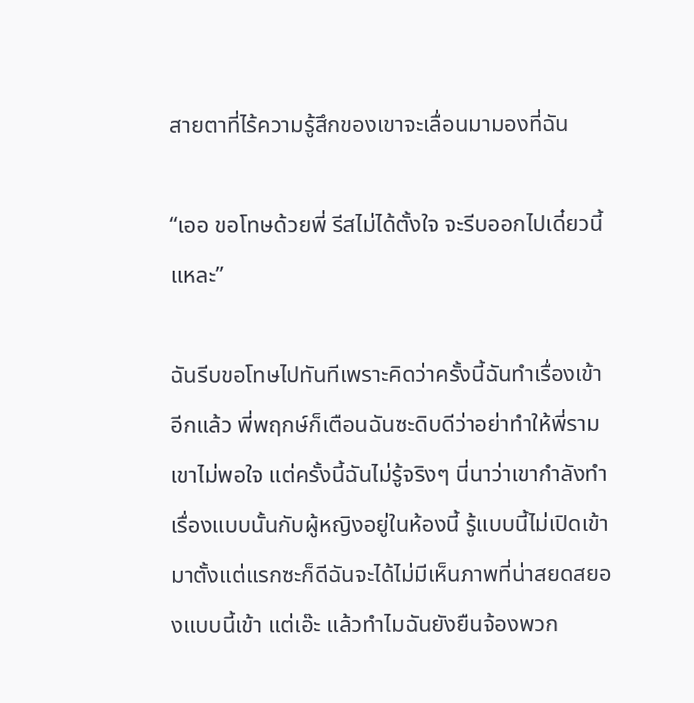สายตาที่ไร้ความรู้สึกของเขาจะเลื่อนมามองที่ฉัน

“เออ ขอโทษด้วยพี่ รีสไม่ได้ตั้งใจ จะรีบออกไปเดี๋ยวนี้แหละ”

ฉันรีบขอโทษไปทันทีเพราะคิดว่าครั้งนี้ฉันทำเรื่องเข้าอีกแล้ว พี่พฤกษ์ก็เตือนฉันซะดิบดีว่าอย่าทำให้พี่รามเขาไม่พอใจ แต่ครั้งนี้ฉันไม่รู้จริงๆ นี่นาว่าเขากำลังทำเรื่องแบบนั้นกับผู้หญิงอยู่ในห้องนี้ รู้แบบนี้ไม่เปิดเข้ามาตั้งแต่แรกซะก็ดีฉันจะได้ไม่มีเห็นภาพที่น่าสยดสยองแบบนี้เข้า แต่เอ๊ะ แล้วทำไมฉันยังยืนจ้องพวก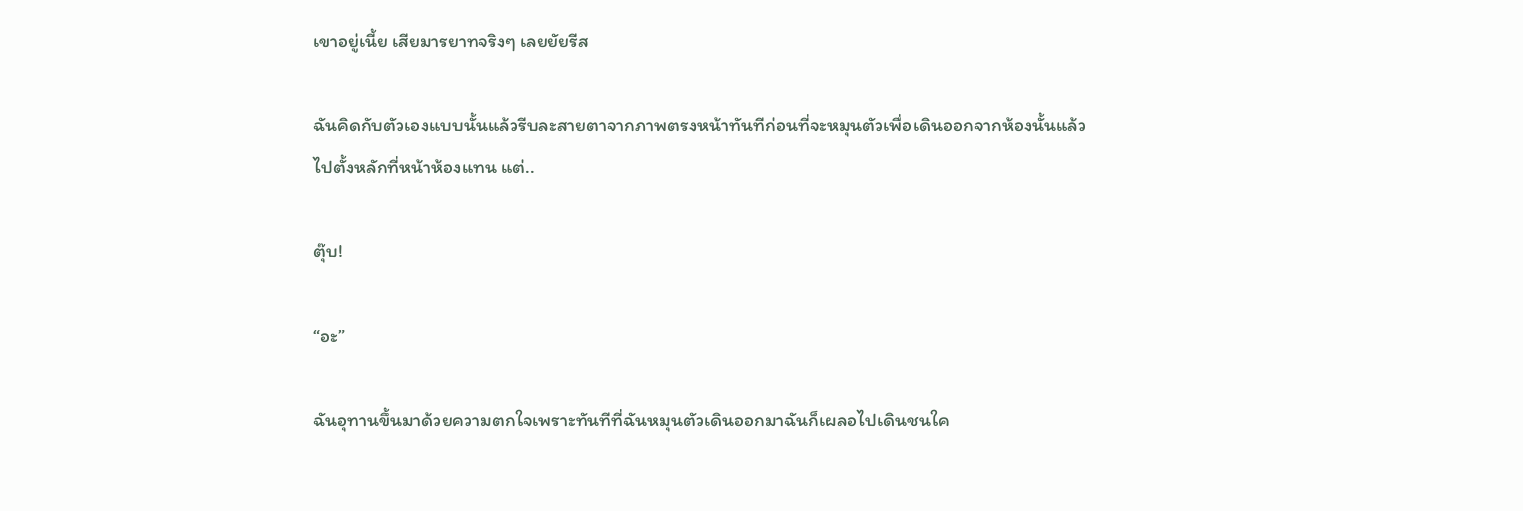เขาอยู่เนี้ย เสียมารยาทจริงๆ เลยยัยรีส

ฉันคิดกับตัวเองแบบนั้นแล้วรีบละสายตาจากภาพตรงหน้าทันทีก่อนที่จะหมุนตัวเพื่อเดินออกจากห้องนั้นแล้วไปตั้งหลักที่หน้าห้องแทน แต่..

ตุ๊บ!

“อะ”

ฉันอุทานขึ้นมาด้วยความตกใจเพราะทันทีที่ฉันหมุนตัวเดินออกมาฉันก็เผลอไปเดินชนใค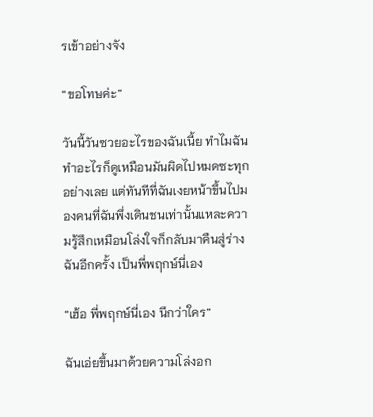รเข้าอย่างจัง

“ขอโทษค่ะ”

วันนี้วันซวยอะไรของฉันเนี้ย ทำไมฉันทำอะไรก็ดูเหมือนมันผิดไปหมดซะทุกอย่างเลย แต่ทันทีที่ฉันเงยหน้าขึ้นไปมองคนที่ฉันพึ่งเดินชนเท่านั้นแหละความรู้สึกเหมือนโล่งใจก็กลับมาคืนสู่ร่างฉันอีกครั้ง เป็นพี่พฤกษ์นี่เอง

“เฮ้อ พี่พฤกษ์นี่เอง นึกว่าใคร”

ฉันเอ่ยขึ้นมาด้วยความโล่งอก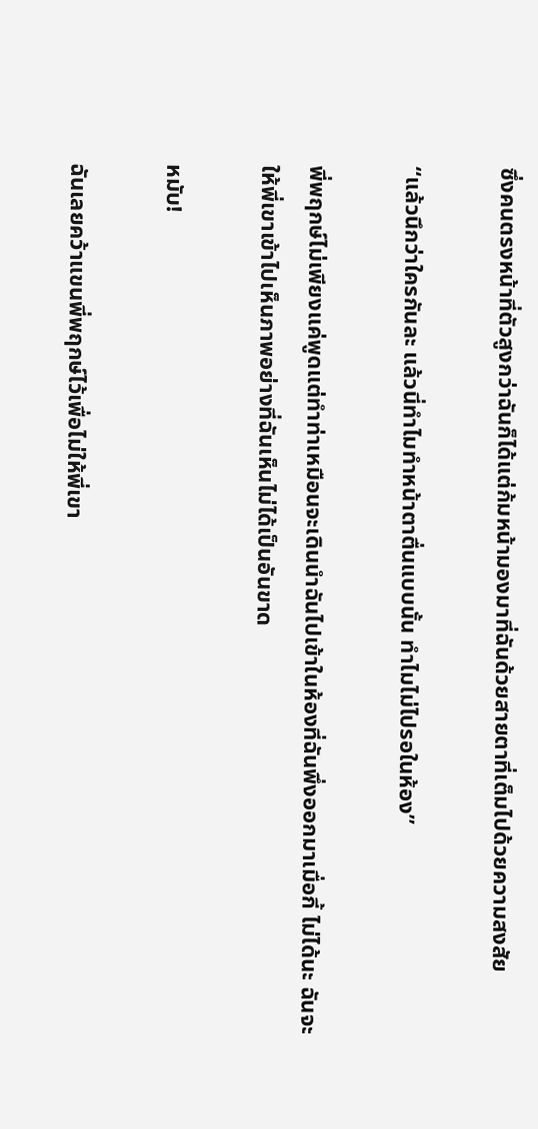ซึ่งคนตรงหน้าที่ตัวสูงกว่าฉันก็ได้แต่ก้มหน้ามองมาที่ฉันด้วยสายตาที่เต็มไปด้วยความสงสัย

“แล้วนึกว่าใครกันละ แล้วนี่ทำไมทำหน้าตาตื่นแบบนั้น ทำไมไม่ไปรอในห้อง”

พี่พฤกษ์ไม่เพียงแค่พูดแต่ทำท่าเหมือนจะเดินนำฉันไปเข้าในห้องที่ฉันพึ่งออกมาเมื่อกี้ ไม่ได้นะ ฉันจะให้พี่เขาเข้าไปเห็นภาพอย่างที่ฉันเห็นไม่ได้เป็นอันขาด

หมับ!

ฉันเลยคว้าแขนพี่พฤกษ์ไว้เพื่อไม่ให้พี่เขา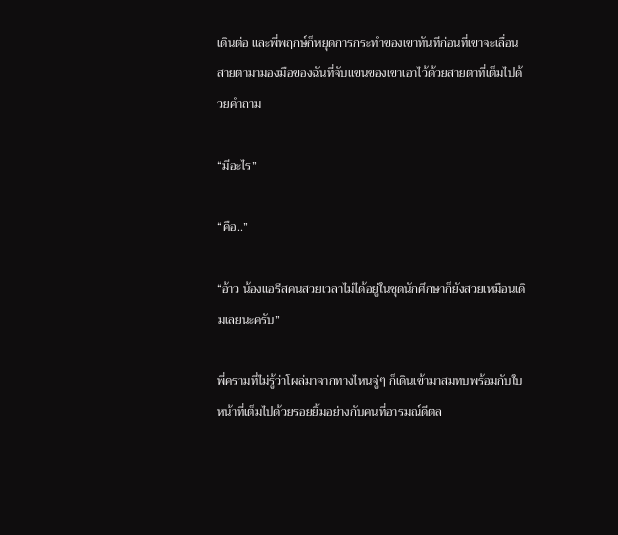เดินต่อ และพี่พฤกษ์ก็หยุดการกระทำของเขาทันทีก่อนที่เขาจะเลื่อนสายตามามองมือของฉันที่จับแขนของเขาเอาไว้ด้วยสายตาที่เต็มไปด้วยคำถาม

“มีอะไร”

“คือ..”

“อ้าว น้องแอรีสคนสวยเวลาไม่ได้อยู่ในชุดนักศึกษาก็ยังสวยเหมือนเดิมเลยนะครับ”

พี่ครามที่ไม่รู้ว่าโผล่มาจากทางไหนจู่ๆ ก็เดินเข้ามาสมทบพร้อมกับใบหน้าที่เต็มไปด้วยรอยยิ้มอย่างกับคนที่อารมณ์ดีตล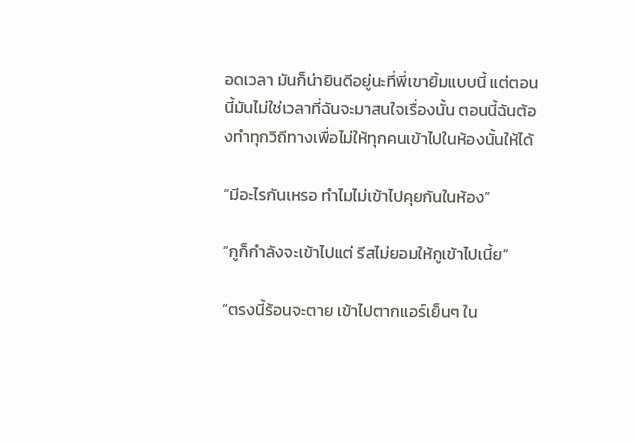อดเวลา มันก็น่ายินดีอยู่นะที่พี่เขายิ้มแบบนี้ แต่ตอนนี้มันไม่ใช่เวลาที่ฉันจะมาสนใจเรื่องนั้น ตอนนี้ฉันต้องทำทุกวิถีทางเพื่อไม่ให้ทุกคนเข้าไปในห้องนั้นให้ได้

“มีอะไรกันเหรอ ทำไมไม่เข้าไปคุยกันในห้อง”

“กูก็กำลังจะเข้าไปแต่ รีสไม่ยอมให้กูเข้าไปเนี้ย”

“ตรงนี้ร้อนจะตาย เข้าไปตากแอร์เย็นๆ ใน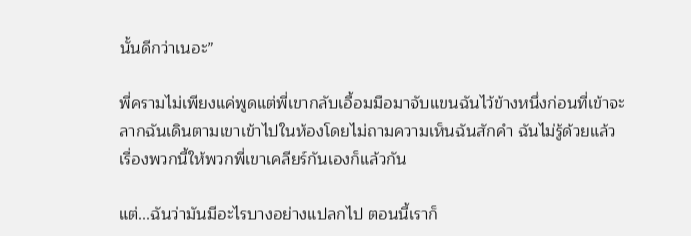นั้นดีกว่าเนอะ”

พี่ครามไม่เพียงแค่พูดแต่พี่เขากลับเอื้อมมือมาจับแขนฉันไว้ข้างหนึ่งก่อนที่เข้าจะลากฉันเดินตามเขาเข้าไปในห้องโดยไม่ถามความเห็นฉันสักคำ ฉันไม่รู้ด้วยแล้ว เรื่องพวกนี้ให้พวกพี่เขาเคลียร์กันเองก็แล้วกัน

แต่...ฉันว่ามันมีอะไรบางอย่างแปลกไป ตอนนี้เราก็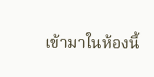เข้ามาในห้องนี้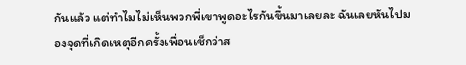กันแล้ว แต่ทำไมไม่เห็นพวกพี่เขาพูดอะไรกันขึ้นมาเลยละ ฉันเลยหันไปมองจุดที่เกิดเหตุอีกครั้งเพื่อนเช็กว่าส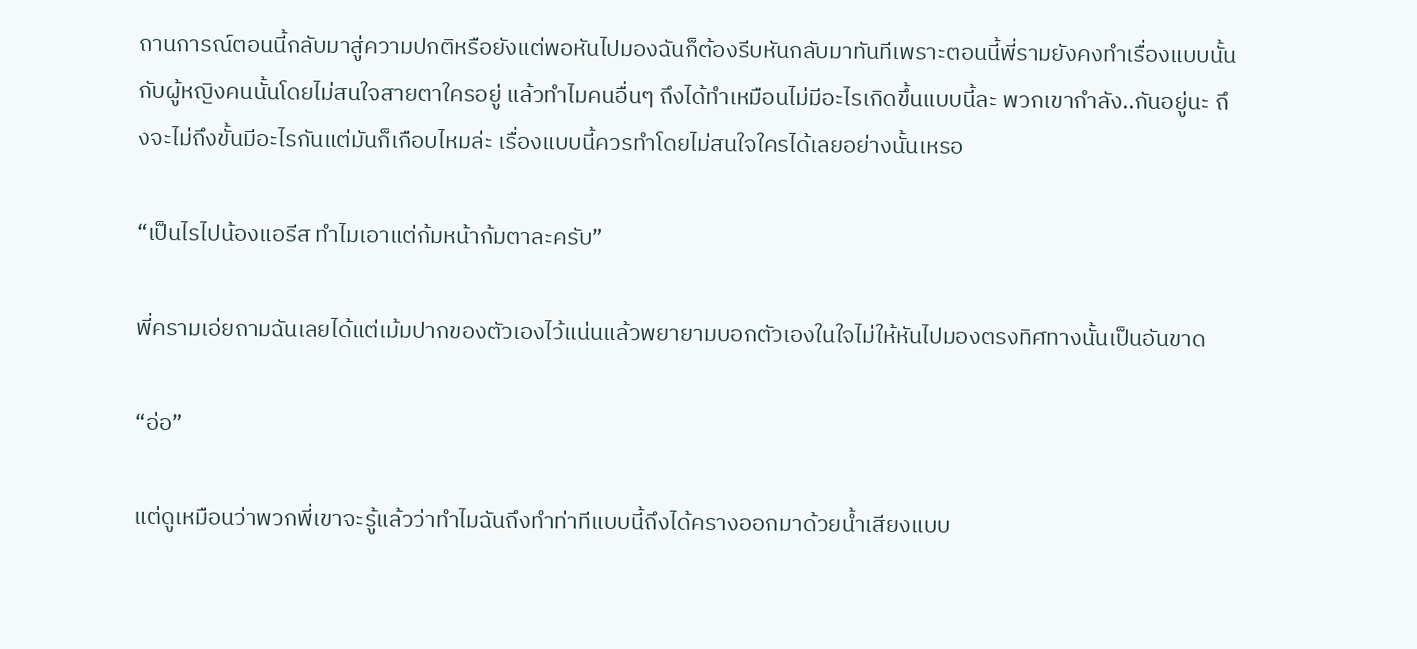ถานการณ์ตอนนี้กลับมาสู่ความปกติหรือยังแต่พอหันไปมองฉันก็ต้องรีบหันกลับมาทันทีเพราะตอนนี้พี่รามยังคงทำเรื่องแบบนั้นกับผู้หญิงคนนั้นโดยไม่สนใจสายตาใครอยู่ แล้วทำไมคนอื่นๆ ถึงได้ทำเหมือนไม่มีอะไรเกิดขึ้นแบบนี้ละ พวกเขากำลัง..กันอยู่นะ ถึงจะไม่ถึงขั้นมีอะไรกันแต่มันก็เกือบไหมล่ะ เรื่องแบบนี้ควรทำโดยไม่สนใจใครได้เลยอย่างนั้นเหรอ

“เป็นไรไปน้องแอรีส ทำไมเอาแต่ก้มหน้าก้มตาละครับ”

พี่ครามเอ่ยถามฉันเลยได้แต่เม้มปากของตัวเองไว้แน่นแล้วพยายามบอกตัวเองในใจไม่ให้หันไปมองตรงทิศทางนั้นเป็นอันขาด

“อ่อ”

แต่ดูเหมือนว่าพวกพี่เขาจะรู้แล้วว่าทำไมฉันถึงทำท่าทีแบบนี้ถึงได้ครางออกมาด้วยน้ำเสียงแบบ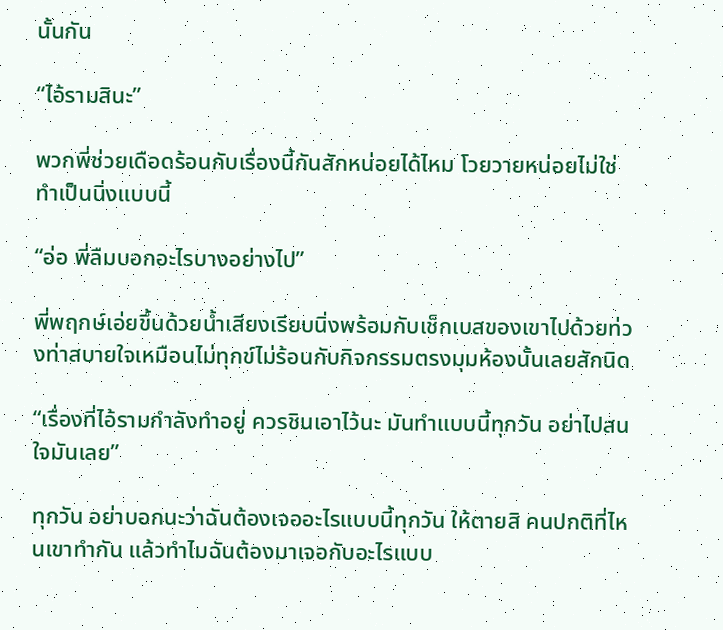นั้นกัน

“ไอ้รามสินะ”

พวกพี่ช่วยเดือดร้อนกับเรื่องนี้กันสักหน่อยได้ไหม โวยวายหน่อยไม่ใช่ทำเป็นนิ่งแบบนี้

“อ่อ พี่ลืมบอกอะไรบางอย่างไป”

พี่พฤกษ์เอ่ยขึ้นด้วยน้ำเสียงเรียบนิ่งพร้อมกับเช็กเบสของเขาไปด้วยท่วงท่าสบายใจเหมือนไม่ทุกข์ไม่ร้อนกับกิจกรรมตรงมุมห้องนั้นเลยสักนิด

“เรื่องที่ไอ้รามกำลังทำอยู่ ควรชินเอาไว้นะ มันทำแบบนี้ทุกวัน อย่าไปสนใจมันเลย”

ทุกวัน อย่าบอกนะว่าฉันต้องเจออะไรแบบนี้ทุกวัน ให้ตายสิ คนปกติที่ไหนเขาทำกัน แล้วทำไมฉันต้องมาเจอกับอะไรแบบ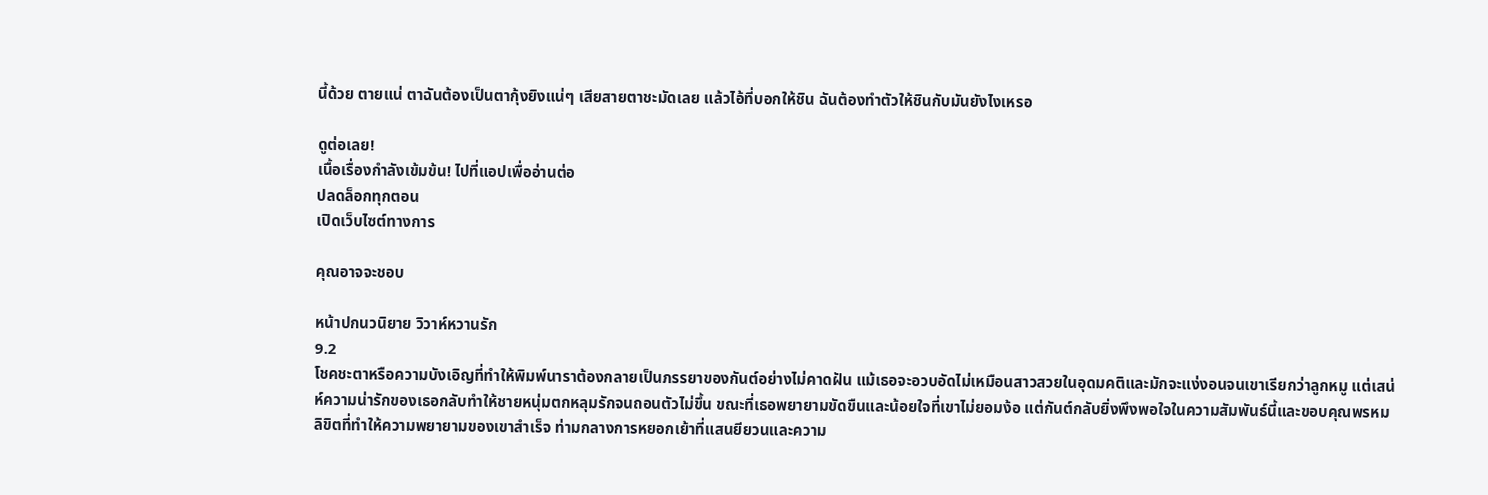นี้ด้วย ตายแน่ ตาฉันต้องเป็นตากุ้งยิงแน่ๆ เสียสายตาชะมัดเลย แล้วไอ้ที่บอกให้ชิน ฉันต้องทำตัวให้ชินกับมันยังไงเหรอ

ดูต่อเลย!
เนื้อเรื่องกำลังเข้มข้น! ไปที่แอปเพื่ออ่านต่อ
ปลดล็อกทุกตอน
เปิดเว็บไซต์ทางการ

คุณอาจจะชอบ

หน้าปกนวนิยาย วิวาห์หวานรัก
9.2
โชคชะตาหรือความบังเอิญที่ทำให้พิมพ์นาราต้องกลายเป็นภรรยาของกันต์อย่างไม่คาดฝัน แม้เธอจะอวบอัดไม่เหมือนสาวสวยในอุดมคติและมักจะแง่งอนจนเขาเรียกว่าลูกหมู แต่เสน่ห์ความน่ารักของเธอกลับทำให้ชายหนุ่มตกหลุมรักจนถอนตัวไม่ขึ้น ขณะที่เธอพยายามขัดขืนและน้อยใจที่เขาไม่ยอมง้อ แต่กันต์กลับยิ่งพึงพอใจในความสัมพันธ์นี้และขอบคุณพรหมลิขิตที่ทำให้ความพยายามของเขาสำเร็จ ท่ามกลางการหยอกเย้าที่แสนยียวนและความ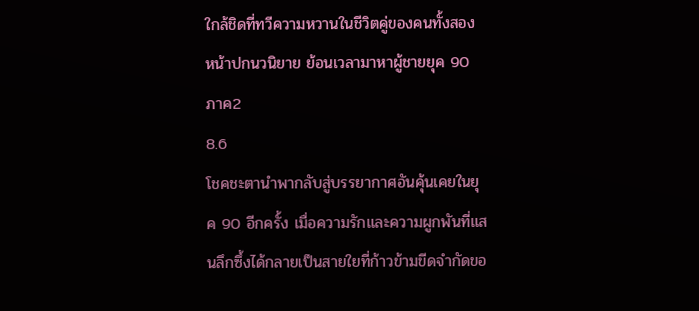ใกล้ชิดที่ทวีความหวานในชีวิตคู่ของคนทั้งสอง
หน้าปกนวนิยาย ย้อนเวลามาหาผู้ชายยุค 90 ภาค2
8.6
โชคชะตานำพากลับสู่บรรยากาศอันคุ้นเคยในยุค 90 อีกครั้ง เมื่อความรักและความผูกพันที่แสนลึกซึ้งได้กลายเป็นสายใยที่ก้าวข้ามขีดจำกัดขอ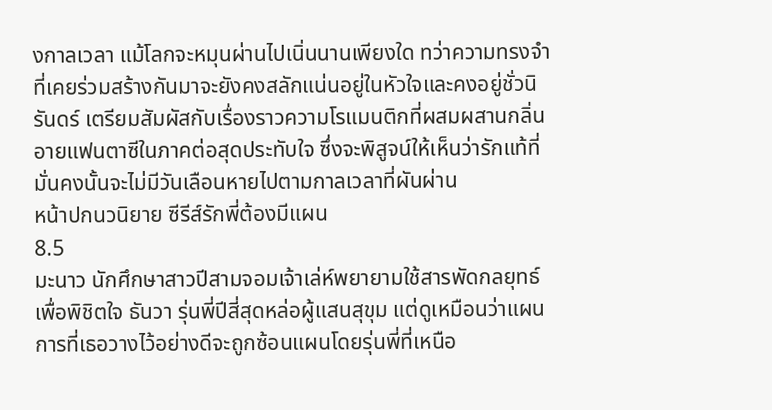งกาลเวลา แม้โลกจะหมุนผ่านไปเนิ่นนานเพียงใด ทว่าความทรงจำที่เคยร่วมสร้างกันมาจะยังคงสลักแน่นอยู่ในหัวใจและคงอยู่ชั่วนิรันดร์ เตรียมสัมผัสกับเรื่องราวความโรแมนติกที่ผสมผสานกลิ่นอายแฟนตาซีในภาคต่อสุดประทับใจ ซึ่งจะพิสูจน์ให้เห็นว่ารักแท้ที่มั่นคงนั้นจะไม่มีวันเลือนหายไปตามกาลเวลาที่ผันผ่าน
หน้าปกนวนิยาย ซีรีส์รักพี่ต้องมีแผน
8.5
มะนาว นักศึกษาสาวปีสามจอมเจ้าเล่ห์พยายามใช้สารพัดกลยุทธ์เพื่อพิชิตใจ ธันวา รุ่นพี่ปีสี่สุดหล่อผู้แสนสุขุม แต่ดูเหมือนว่าแผนการที่เธอวางไว้อย่างดีจะถูกซ้อนแผนโดยรุ่นพี่ที่เหนือ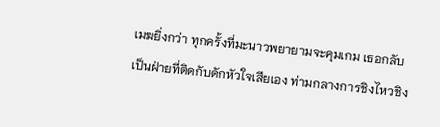เมฆยิ่งกว่า ทุกครั้งที่มะนาวพยายามจะคุมเกม เธอกลับเป็นฝ่ายที่ติดกับดักหัวใจเสียเอง ท่ามกลางการชิงไหวชิง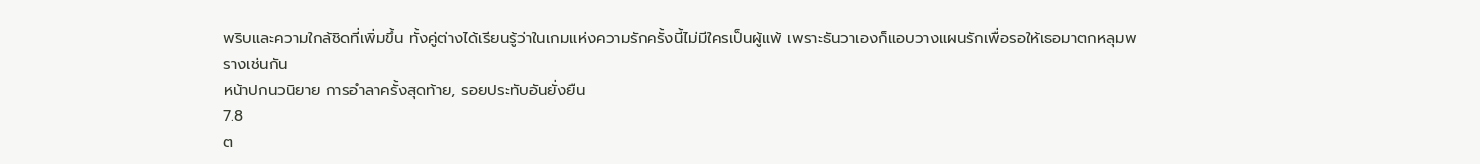พริบและความใกล้ชิดที่เพิ่มขึ้น ทั้งคู่ต่างได้เรียนรู้ว่าในเกมแห่งความรักครั้งนี้ไม่มีใครเป็นผู้แพ้ เพราะธันวาเองก็แอบวางแผนรักเพื่อรอให้เธอมาตกหลุมพรางเช่นกัน
หน้าปกนวนิยาย การอำลาครั้งสุดท้าย, รอยประทับอันยั่งยืน
7.8
ต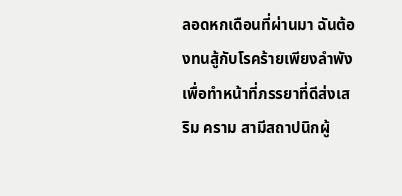ลอดหกเดือนที่ผ่านมา ฉันต้องทนสู้กับโรคร้ายเพียงลำพังเพื่อทำหน้าที่ภรรยาที่ดีส่งเสริม คราม สามีสถาปนิกผู้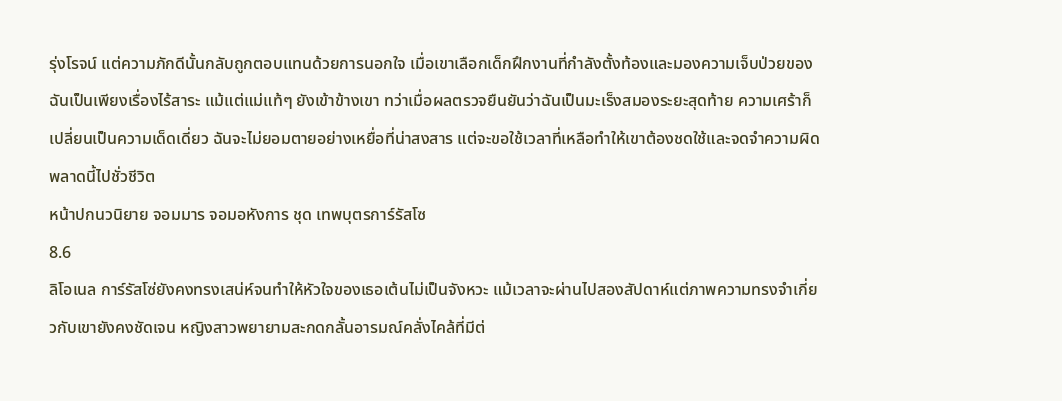รุ่งโรจน์ แต่ความภักดีนั้นกลับถูกตอบแทนด้วยการนอกใจ เมื่อเขาเลือกเด็กฝึกงานที่กำลังตั้งท้องและมองความเจ็บป่วยของฉันเป็นเพียงเรื่องไร้สาระ แม้แต่แม่แท้ๆ ยังเข้าข้างเขา ทว่าเมื่อผลตรวจยืนยันว่าฉันเป็นมะเร็งสมองระยะสุดท้าย ความเศร้าก็เปลี่ยนเป็นความเด็ดเดี่ยว ฉันจะไม่ยอมตายอย่างเหยื่อที่น่าสงสาร แต่จะขอใช้เวลาที่เหลือทำให้เขาต้องชดใช้และจดจำความผิดพลาดนี้ไปชั่วชีวิต
หน้าปกนวนิยาย จอมมาร จอมอหังการ ชุด เทพบุตรการ์รัสโซ
8.6
ลิโอเนล การ์รัสโซ่ยังคงทรงเสน่ห์จนทำให้หัวใจของเธอเต้นไม่เป็นจังหวะ แม้เวลาจะผ่านไปสองสัปดาห์แต่ภาพความทรงจำเกี่ยวกับเขายังคงชัดเจน หญิงสาวพยายามสะกดกลั้นอารมณ์คลั่งไคล้ที่มีต่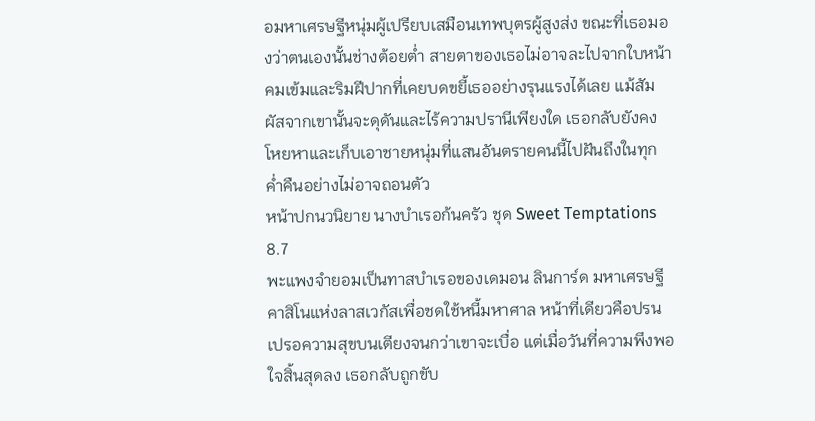อมหาเศรษฐีหนุ่มผู้เปรียบเสมือนเทพบุตรผู้สูงส่ง ขณะที่เธอมองว่าตนเองนั้นช่างต้อยต่ำ สายตาของเธอไม่อาจละไปจากใบหน้าคมเข้มและริมฝีปากที่เคยบดขยี้เธออย่างรุนแรงได้เลย แม้สัมผัสจากเขานั้นจะดุดันและไร้ความปรานีเพียงใด เธอกลับยังคงโหยหาและเก็บเอาชายหนุ่มที่แสนอันตรายคนนี้ไปฝันถึงในทุกค่ำคืนอย่างไม่อาจถอนตัว
หน้าปกนวนิยาย นางบำเรอก้นครัว ชุด Sweet Temptations
8.7
พะแพงจำยอมเป็นทาสบำเรอของเดมอน ลินการ์ด มหาเศรษฐีคาสิโนแห่งลาสเวกัสเพื่อชดใช้หนี้มหาศาล หน้าที่เดียวคือปรนเปรอความสุขบนเตียงจนกว่าเขาจะเบื่อ แต่เมื่อวันที่ความพึงพอใจสิ้นสุดลง เธอกลับถูกขับ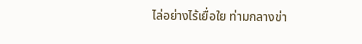ไล่อย่างไร้เยื่อใย ท่ามกลางข่า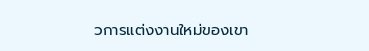วการแต่งงานใหม่ของเขา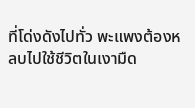ที่โด่งดังไปทั่ว พะแพงต้องหลบไปใช้ชีวิตในเงามืด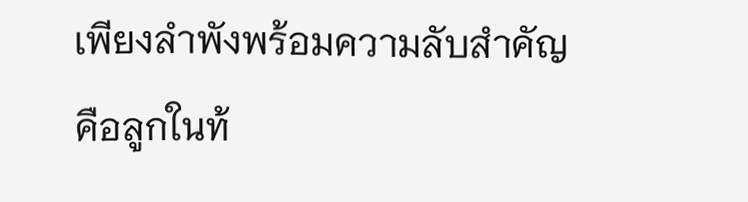เพียงลำพังพร้อมความลับสำคัญคือลูกในท้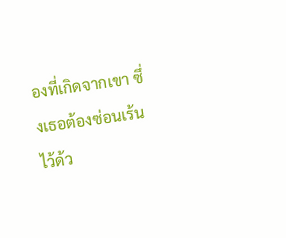องที่เกิดจากเขา ซึ่งเธอต้องซ่อนเร้นไว้ด้ว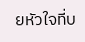ยหัวใจที่บ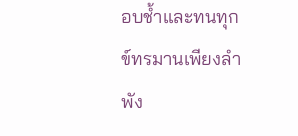อบช้ำและทนทุกข์ทรมานเพียงลำพัง